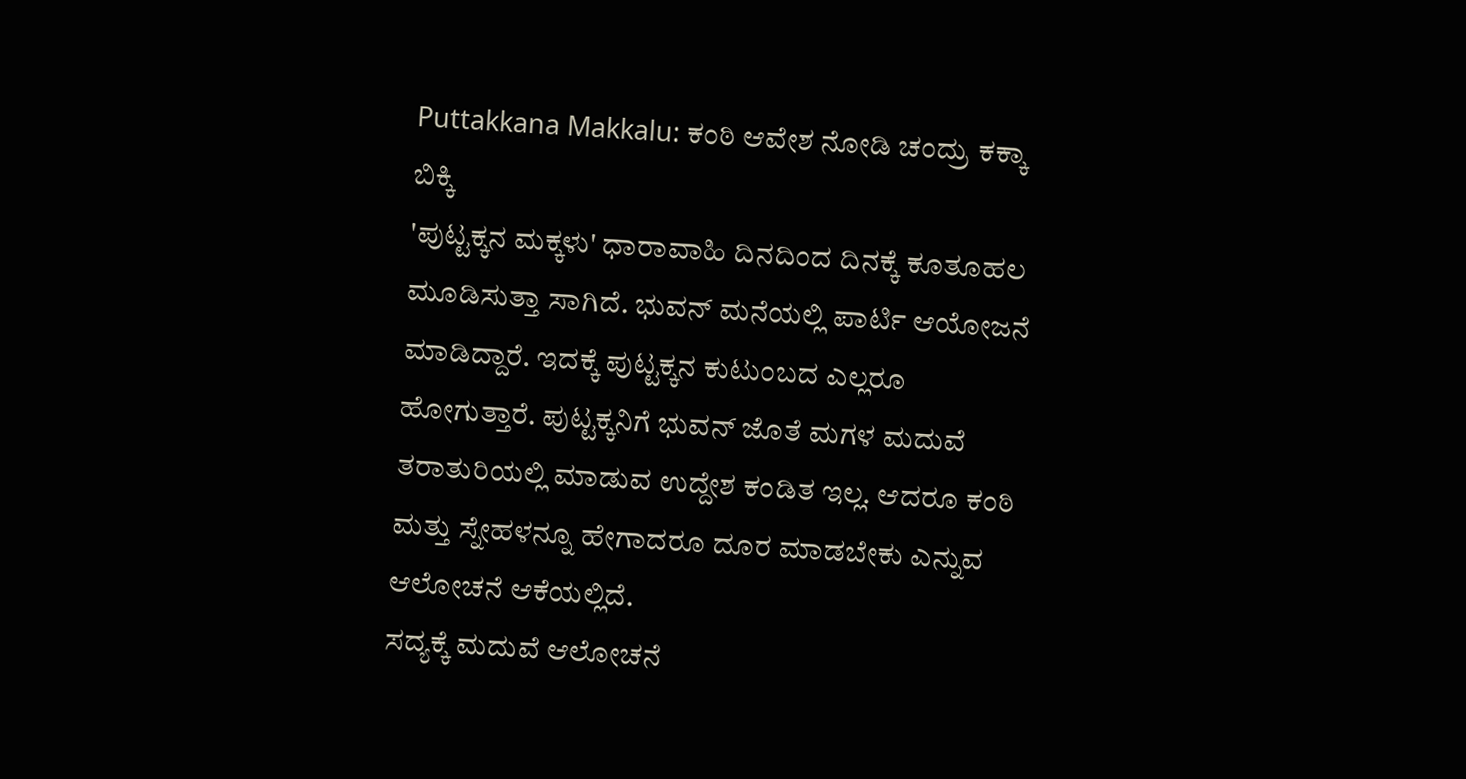Puttakkana Makkalu: ಕಂಠಿ ಆವೇಶ ನೋಡಿ ಚಂದ್ರು ಕಕ್ಕಾ ಬಿಕ್ಕಿ
'ಪುಟ್ಟಕ್ಕನ ಮಕ್ಕಳು' ಧಾರಾವಾಹಿ ದಿನದಿಂದ ದಿನಕ್ಕೆ ಕೂತೂಹಲ ಮೂಡಿಸುತ್ತಾ ಸಾಗಿದೆ. ಭುವನ್ ಮನೆಯಲ್ಲಿ ಪಾರ್ಟಿ ಆಯೋಜನೆ ಮಾಡಿದ್ದಾರೆ. ಇದಕ್ಕೆ ಪುಟ್ಟಕ್ಕನ ಕುಟುಂಬದ ಎಲ್ಲರೂ ಹೋಗುತ್ತಾರೆ. ಪುಟ್ಟಕ್ಕನಿಗೆ ಭುವನ್ ಜೊತೆ ಮಗಳ ಮದುವೆ ತರಾತುರಿಯಲ್ಲಿ ಮಾಡುವ ಉದ್ದೇಶ ಕಂಡಿತ ಇಲ್ಲ. ಆದರೂ ಕಂಠಿ ಮತ್ತು ಸ್ನೇಹಳನ್ನೂ ಹೇಗಾದರೂ ದೂರ ಮಾಡಬೇಕು ಎನ್ನುವ ಆಲೋಚನೆ ಆಕೆಯಲ್ಲಿದೆ.
ಸದ್ಯಕ್ಕೆ ಮದುವೆ ಆಲೋಚನೆ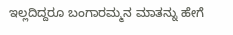ಇಲ್ಲದಿದ್ದರೂ ಬಂಗಾರಮ್ಮನ ಮಾತನ್ನು ಹೇಗೆ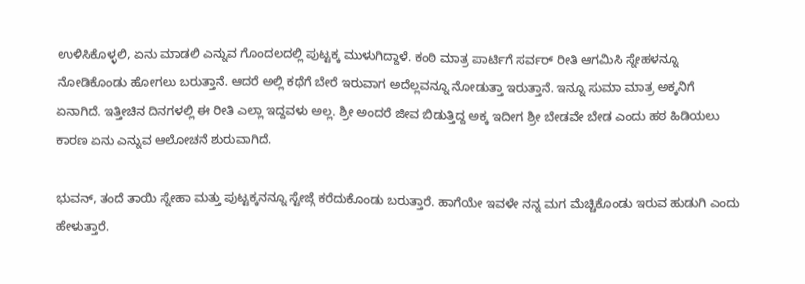ಉಳಿಸಿಕೊಳ್ಳಲಿ, ಏನು ಮಾಡಲಿ ಎನ್ನುವ ಗೊಂದಲದಲ್ಲಿ ಪುಟ್ಟಕ್ಕ ಮುಳುಗಿದ್ದಾಳೆ. ಕಂಠಿ ಮಾತ್ರ ಪಾರ್ಟಿಗೆ ಸರ್ವರ್ ರೀತಿ ಆಗಮಿಸಿ ಸ್ನೇಹಳನ್ನೂ ನೋಡಿಕೊಂಡು ಹೋಗಲು ಬರುತ್ತಾನೆ. ಆದರೆ ಅಲ್ಲಿ ಕಥೆಗೆ ಬೇರೆ ಇರುವಾಗ ಅದೆಲ್ಲವನ್ನೂ ನೋಡುತ್ತಾ ಇರುತ್ತಾನೆ. ಇನ್ನೂ ಸುಮಾ ಮಾತ್ರ ಅಕ್ಕನಿಗೆ ಏನಾಗಿದೆ. ಇತ್ತೀಚಿನ ದಿನಗಳಲ್ಲಿ ಈ ರೀತಿ ಎಲ್ಲಾ ಇದ್ದವಳು ಅಲ್ಲ. ಶ್ರೀ ಅಂದರೆ ಜೀವ ಬಿಡುತ್ತಿದ್ದ ಅಕ್ಕ ಇದೀಗ ಶ್ರೀ ಬೇಡವೇ ಬೇಡ ಎಂದು ಹಠ ಹಿಡಿಯಲು ಕಾರಣ ಏನು ಎನ್ನುವ ಆಲೋಚನೆ ಶುರುವಾಗಿದೆ.

ಭುವನ್, ತಂದೆ ತಾಯಿ ಸ್ನೇಹಾ ಮತ್ತು ಪುಟ್ಟಕ್ಕನನ್ನೂ ಸ್ಟೇಜ್ಗೆ ಕರೆದುಕೊಂಡು ಬರುತ್ತಾರೆ. ಹಾಗೆಯೇ ಇವಳೇ ನನ್ನ ಮಗ ಮೆಚ್ಚಿಕೊಂಡು ಇರುವ ಹುಡುಗಿ ಎಂದು ಹೇಳುತ್ತಾರೆ.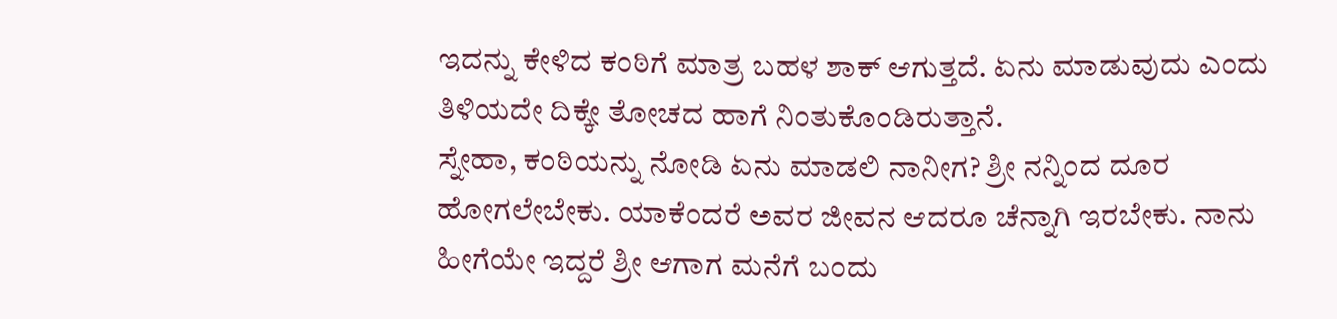ಇದನ್ನು ಕೇಳಿದ ಕಂಠಿಗೆ ಮಾತ್ರ ಬಹಳ ಶಾಕ್ ಆಗುತ್ತದೆ. ಏನು ಮಾಡುವುದು ಎಂದು ತಿಳಿಯದೇ ದಿಕ್ಕೇ ತೋಚದ ಹಾಗೆ ನಿಂತುಕೊಂಡಿರುತ್ತಾನೆ.
ಸ್ನೇಹಾ, ಕಂಠಿಯನ್ನು ನೋಡಿ ಏನು ಮಾಡಲಿ ನಾನೀಗ? ಶ್ರೀ ನನ್ನಿಂದ ದೂರ ಹೋಗಲೇಬೇಕು. ಯಾಕೆಂದರೆ ಅವರ ಜೀವನ ಆದರೂ ಚೆನ್ನಾಗಿ ಇರಬೇಕು. ನಾನು ಹೀಗೆಯೇ ಇದ್ದರೆ ಶ್ರೀ ಆಗಾಗ ಮನೆಗೆ ಬಂದು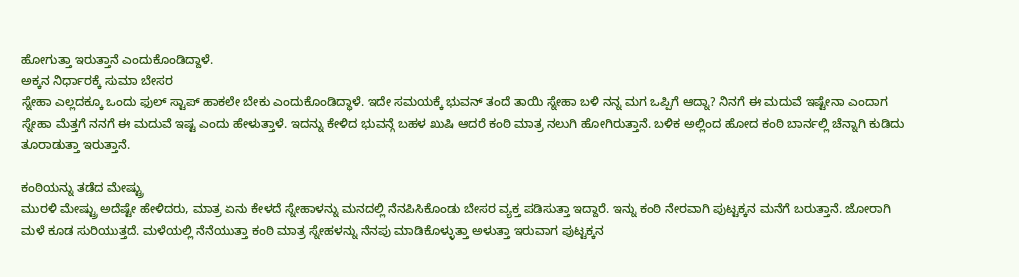ಹೋಗುತ್ತಾ ಇರುತ್ತಾನೆ ಎಂದುಕೊಂಡಿದ್ದಾಳೆ.
ಅಕ್ಕನ ನಿರ್ಧಾರಕ್ಕೆ ಸುಮಾ ಬೇಸರ
ಸ್ನೇಹಾ ಎಲ್ಲದಕ್ಕೂ ಒಂದು ಫುಲ್ ಸ್ಟಾಪ್ ಹಾಕಲೇ ಬೇಕು ಎಂದುಕೊಂಡಿದ್ಧಾಳೆ. ಇದೇ ಸಮಯಕ್ಕೆ ಭುವನ್ ತಂದೆ ತಾಯಿ ಸ್ನೇಹಾ ಬಳಿ ನನ್ನ ಮಗ ಒಪ್ಪಿಗೆ ಆದ್ನಾ? ನಿನಗೆ ಈ ಮದುವೆ ಇಷ್ಟೇನಾ ಎಂದಾಗ ಸ್ನೇಹಾ ಮೆತ್ತಗೆ ನನಗೆ ಈ ಮದುವೆ ಇಷ್ಟ ಎಂದು ಹೇಳುತ್ತಾಳೆ. ಇದನ್ನು ಕೇಳಿದ ಭುವನ್ಗೆ ಬಹಳ ಖುಷಿ ಆದರೆ ಕಂಠಿ ಮಾತ್ರ ನಲುಗಿ ಹೋಗಿರುತ್ತಾನೆ. ಬಳಿಕ ಅಲ್ಲಿಂದ ಹೋದ ಕಂಠಿ ಬಾರ್ನಲ್ಲಿ ಚೆನ್ನಾಗಿ ಕುಡಿದು ತೂರಾಡುತ್ತಾ ಇರುತ್ತಾನೆ.

ಕಂಠಿಯನ್ನು ತಡೆದ ಮೇಷ್ಟ್ರು
ಮುರಳಿ ಮೇಷ್ಟ್ರು ಅದೆಷ್ಟೇ ಹೇಳಿದರು, ಮಾತ್ರ ಏನು ಕೇಳದೆ ಸ್ನೇಹಾಳನ್ನು ಮನದಲ್ಲಿ ನೆನಪಿಸಿಕೊಂಡು ಬೇಸರ ವ್ಯಕ್ತ ಪಡಿಸುತ್ತಾ ಇದ್ದಾರೆ. ಇನ್ನು ಕಂಠಿ ನೇರವಾಗಿ ಪುಟ್ಟಕ್ಕನ ಮನೆಗೆ ಬರುತ್ತಾನೆ. ಜೋರಾಗಿ ಮಳೆ ಕೂಡ ಸುರಿಯುತ್ತದೆ. ಮಳೆಯಲ್ಲಿ ನೆನೆಯುತ್ತಾ ಕಂಠಿ ಮಾತ್ರ ಸ್ನೇಹಳನ್ನು ನೆನಪು ಮಾಡಿಕೊಳ್ಳುತ್ತಾ ಅಳುತ್ತಾ ಇರುವಾಗ ಪುಟ್ಟಕ್ಕನ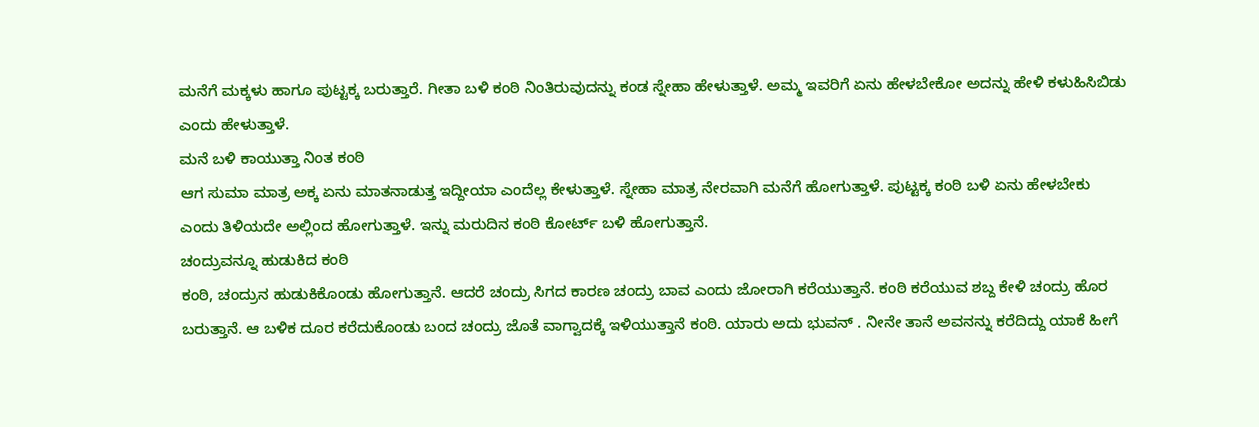ಮನೆಗೆ ಮಕ್ಕಳು ಹಾಗೂ ಪುಟ್ಟಕ್ಕ ಬರುತ್ತಾರೆ. ಗೀತಾ ಬಳಿ ಕಂಠಿ ನಿಂತಿರುವುದನ್ನು ಕಂಡ ಸ್ನೇಹಾ ಹೇಳುತ್ತಾಳೆ. ಅಮ್ಮ ಇವರಿಗೆ ಏನು ಹೇಳಬೇಕೋ ಅದನ್ನು ಹೇಳಿ ಕಳುಹಿಸಿಬಿಡು ಎಂದು ಹೇಳುತ್ತಾಳೆ.
ಮನೆ ಬಳಿ ಕಾಯುತ್ತಾ ನಿಂತ ಕಂಠಿ
ಆಗ ಸುಮಾ ಮಾತ್ರ ಅಕ್ಕ ಏನು ಮಾತನಾಡುತ್ತ ಇದ್ದೀಯಾ ಎಂದೆಲ್ಲ ಕೇಳುತ್ತಾಳೆ. ಸ್ನೇಹಾ ಮಾತ್ರ ನೇರವಾಗಿ ಮನೆಗೆ ಹೋಗುತ್ತಾಳೆ. ಪುಟ್ಟಕ್ಕ ಕಂಠಿ ಬಳಿ ಏನು ಹೇಳಬೇಕು ಎಂದು ತಿಳಿಯದೇ ಅಲ್ಲಿಂದ ಹೋಗುತ್ತಾಳೆ. ಇನ್ನು ಮರುದಿನ ಕಂಠಿ ಕೋರ್ಟ್ ಬಳಿ ಹೋಗುತ್ತಾನೆ.
ಚಂದ್ರುವನ್ನೂ ಹುಡುಕಿದ ಕಂಠಿ
ಕಂಠಿ, ಚಂದ್ರುನ ಹುಡುಕಿಕೊಂಡು ಹೋಗುತ್ತಾನೆ. ಆದರೆ ಚಂದ್ರು ಸಿಗದ ಕಾರಣ ಚಂದ್ರು ಬಾವ ಎಂದು ಜೋರಾಗಿ ಕರೆಯುತ್ತಾನೆ. ಕಂಠಿ ಕರೆಯುವ ಶಬ್ದ ಕೇಳಿ ಚಂದ್ರು ಹೊರ ಬರುತ್ತಾನೆ. ಆ ಬಳಿಕ ದೂರ ಕರೆದುಕೊಂಡು ಬಂದ ಚಂದ್ರು ಜೊತೆ ವಾಗ್ವಾದಕ್ಕೆ ಇಳಿಯುತ್ತಾನೆ ಕಂಠಿ. ಯಾರು ಅದು ಭುವನ್ . ನೀನೇ ತಾನೆ ಅವನನ್ನು ಕರೆದಿದ್ದು ಯಾಕೆ ಹೀಗೆ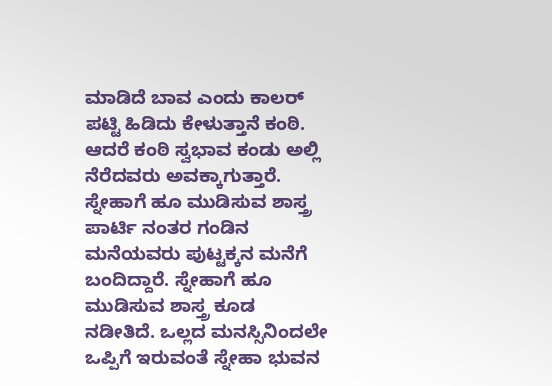ಮಾಡಿದೆ ಬಾವ ಎಂದು ಕಾಲರ್ ಪಟ್ಟಿ ಹಿಡಿದು ಕೇಳುತ್ತಾನೆ ಕಂಠಿ. ಆದರೆ ಕಂಠಿ ಸ್ವಭಾವ ಕಂಡು ಅಲ್ಲಿ ನೆರೆದವರು ಅವಕ್ಕಾಗುತ್ತಾರೆ.
ಸ್ನೇಹಾಗೆ ಹೂ ಮುಡಿಸುವ ಶಾಸ್ತ್ರ
ಪಾರ್ಟಿ ನಂತರ ಗಂಡಿನ ಮನೆಯವರು ಪುಟ್ಟಕ್ಕನ ಮನೆಗೆ ಬಂದಿದ್ದಾರೆ. ಸ್ನೇಹಾಗೆ ಹೂ ಮುಡಿಸುವ ಶಾಸ್ತ್ರ ಕೂಡ ನಡೀತಿದೆ. ಒಲ್ಲದ ಮನಸ್ಸಿನಿಂದಲೇ ಒಪ್ಪಿಗೆ ಇರುವಂತೆ ಸ್ನೇಹಾ ಭುವನ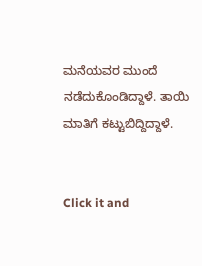ಮನೆಯವರ ಮುಂದೆ ನಡೆದುಕೊಂಡಿದ್ದಾಳೆ. ತಾಯಿ ಮಾತಿಗೆ ಕಟ್ಟುಬಿದ್ದಿದ್ದಾಳೆ.


Click it and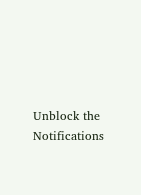Unblock the Notifications